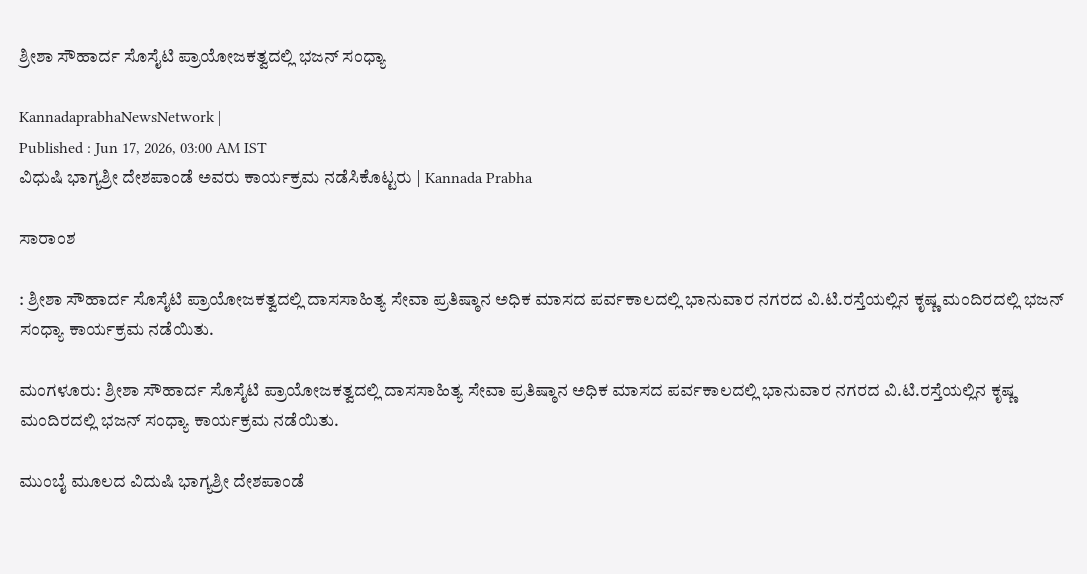ಶ್ರೀಶಾ ಸೌಹಾರ್ದ ಸೊಸೈಟಿ ಪ್ರಾಯೋಜಕತ್ವದಲ್ಲಿ ಭಜನ್‌ ಸಂಧ್ಯಾ

KannadaprabhaNewsNetwork |
Published : Jun 17, 2026, 03:00 AM IST
ವಿಧುಷಿ ಭಾಗ್ಯಶ್ರೀ ದೇಶಪಾಂಡೆ ಅವರು ಕಾರ್ಯಕ್ರಮ ನಡೆಸಿಕೊಟ್ಟರು | Kannada Prabha

ಸಾರಾಂಶ

: ಶ್ರೀಶಾ ಸೌಹಾರ್ದ ಸೊಸೈಟಿ ಪ್ರಾಯೋಜಕತ್ವದಲ್ಲಿ ದಾಸಸಾಹಿತ್ಯ ಸೇವಾ ಪ್ರತಿಷ್ಠಾನ ಅಧಿಕ ಮಾಸದ ಪರ್ವಕಾಲದಲ್ಲಿ ಭಾನುವಾರ ನಗರದ ವಿ.ಟಿ.ರಸ್ತೆಯಲ್ಲಿನ ಕೃಷ್ಣ ಮಂದಿರದಲ್ಲಿ ಭಜನ್ ಸಂಧ್ಯಾ ಕಾರ್ಯಕ್ರಮ ನಡೆಯಿತು.

ಮಂಗಳೂರು: ಶ್ರೀಶಾ ಸೌಹಾರ್ದ ಸೊಸೈಟಿ ಪ್ರಾಯೋಜಕತ್ವದಲ್ಲಿ ದಾಸಸಾಹಿತ್ಯ ಸೇವಾ ಪ್ರತಿಷ್ಠಾನ ಅಧಿಕ ಮಾಸದ ಪರ್ವಕಾಲದಲ್ಲಿ ಭಾನುವಾರ ನಗರದ ವಿ.ಟಿ.ರಸ್ತೆಯಲ್ಲಿನ ಕೃಷ್ಣ ಮಂದಿರದಲ್ಲಿ ಭಜನ್ ಸಂಧ್ಯಾ ಕಾರ್ಯಕ್ರಮ ನಡೆಯಿತು.

ಮುಂಬೈ ಮೂಲದ ವಿದುಷಿ ಭಾಗ್ಯಶ್ರೀ ದೇಶಪಾಂಡೆ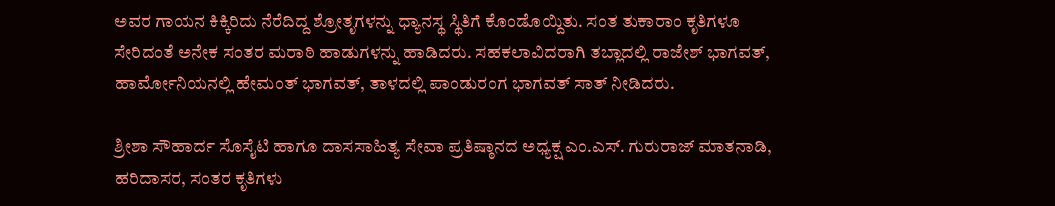ಅವರ ಗಾಯನ ಕಿಕ್ಕಿರಿದು ನೆರೆದಿದ್ದ ಶ್ರೋತೃಗಳನ್ನು ಧ್ಯಾನಸ್ಥ ಸ್ಥಿತಿಗೆ ಕೊಂಡೊಯ್ದಿತು. ಸಂತ ತುಕಾರಾಂ ಕೃತಿಗಳೂ ಸೇರಿದಂತೆ ಅನೇಕ ಸಂತರ ಮರಾಠಿ ಹಾಡುಗಳನ್ನು ಹಾಡಿದರು. ಸಹಕಲಾವಿದರಾಗಿ ತಬ್ಲಾದಲ್ಲಿ ರಾಜೇಶ್ ಭಾಗವತ್, ಹಾರ್ಮೋನಿಯನಲ್ಲಿ ಹೇಮಂತ್ ಭಾಗವತ್, ತಾಳದಲ್ಲಿ ಪಾಂಡುರಂಗ ಭಾಗವತ್ ಸಾತ್ ನೀಡಿದರು.

ಶ್ರೀಶಾ ಸೌಹಾರ್ದ ಸೊಸೈಟಿ ಹಾಗೂ ದಾಸಸಾಹಿತ್ಯ ಸೇವಾ ಪ್ರತಿಷ್ಠಾನದ ಅಧ್ಯಕ್ಷ ಎಂ.ಎಸ್. ಗುರುರಾಜ್ ಮಾತನಾಡಿ, ಹರಿದಾಸರ, ಸಂತರ ಕೃತಿಗಳು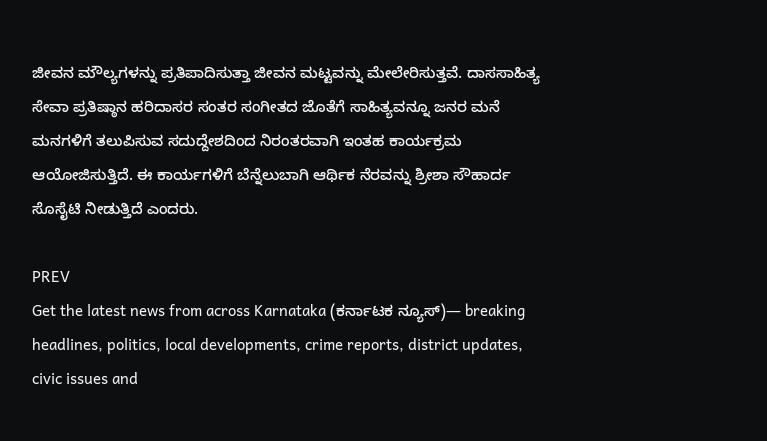ಜೀವನ ಮೌಲ್ಯಗಳನ್ನು ಪ್ರತಿಪಾದಿಸುತ್ತಾ ಜೀವನ ಮಟ್ಟವನ್ನು ಮೇಲೇರಿಸುತ್ತವೆ. ದಾಸಸಾಹಿತ್ಯ ಸೇವಾ ಪ್ರತಿಷ್ಠಾನ ಹರಿದಾಸರ ಸಂತರ ಸಂಗೀತದ ಜೊತೆಗೆ ಸಾಹಿತ್ಯವನ್ನೂ ಜನರ ಮನೆ ಮನಗಳಿಗೆ ತಲುಪಿಸುವ ಸದುದ್ದೇಶದಿಂದ ನಿರಂತರವಾಗಿ ಇಂತಹ ಕಾರ್ಯಕ್ರಮ ಆಯೋಜಿಸುತ್ತಿದೆ. ಈ ಕಾರ್ಯಗಳಿಗೆ ಬೆನ್ನೆಲುಬಾಗಿ ಆರ್ಥಿಕ ನೆರವನ್ನು ಶ್ರೀಶಾ ಸೌಹಾರ್ದ ಸೊಸೈಟಿ ನೀಡುತ್ತಿದೆ ಎಂದರು.

PREV
Get the latest news from across Karnataka (ಕರ್ನಾಟಕ ನ್ಯೂಸ್)— breaking headlines, politics, local developments, crime reports, district updates, civic issues and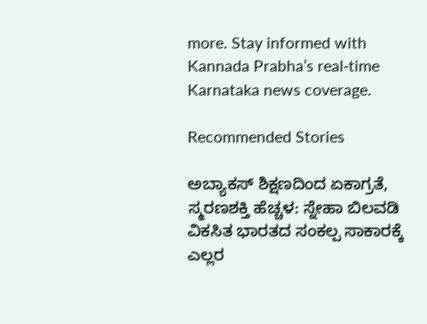more. Stay informed with Kannada Prabha’s real‑time Karnataka news coverage.

Recommended Stories

ಅಬ್ಯಾಕಸ್ ಶಿಕ್ಷಣದಿಂದ ಏಕಾಗ್ರತೆ, ಸ್ಮರಣಶಕ್ತಿ ಹೆಚ್ಚಳ: ಸ್ನೇಹಾ ಬಿಲವಡಿ
ವಿಕಸಿತ ಭಾರತದ ಸಂಕಲ್ಪ ಸಾಕಾರಕ್ಕೆ ಎಲ್ಲರ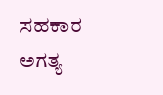ಸಹಕಾರ ಅಗತ್ಯ